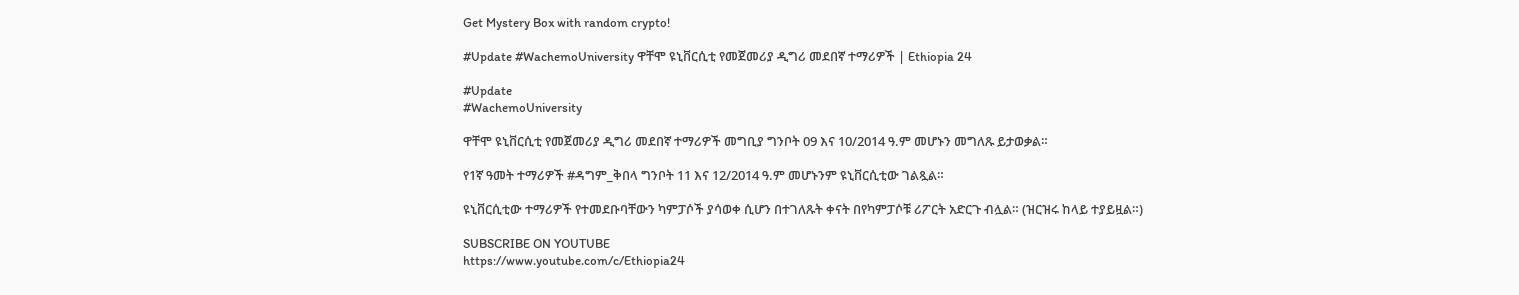Get Mystery Box with random crypto!

#Update #WachemoUniversity ዋቸሞ ዩኒቨርሲቲ የመጀመሪያ ዲግሪ መደበኛ ተማሪዎች | Ethiopia 24

#Update
#WachemoUniversity

ዋቸሞ ዩኒቨርሲቲ የመጀመሪያ ዲግሪ መደበኛ ተማሪዎች መግቢያ ግንቦት 09 እና 10/2014 ዓ.ም መሆኑን መግለጹ ይታወቃል።

የ1ኛ ዓመት ተማሪዎች #ዳግም_ቅበላ ግንቦት 11 እና 12/2014 ዓ.ም መሆኑንም ዩኒቨርሲቲው ገልጿል።

ዩኒቨርሲቲው ተማሪዎች የተመደቡባቸውን ካምፓሶች ያሳወቀ ሲሆን በተገለጹት ቀናት በየካምፓሶቹ ሪፖርት አድርጉ ብሏል። (ዝርዝሩ ከላይ ተያይዟል።)

SUBSCRIBE ON YOUTUBE
https://www.youtube.com/c/Ethiopia24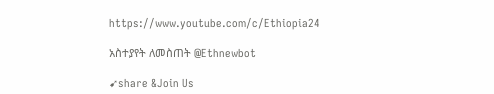https://www.youtube.com/c/Ethiopia24

አስተያየት ለመስጠት @Ethnewbot

➹share &Join Us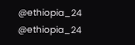@ethiopia_24 @ethiopia_24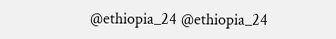@ethiopia_24 @ethiopia_24